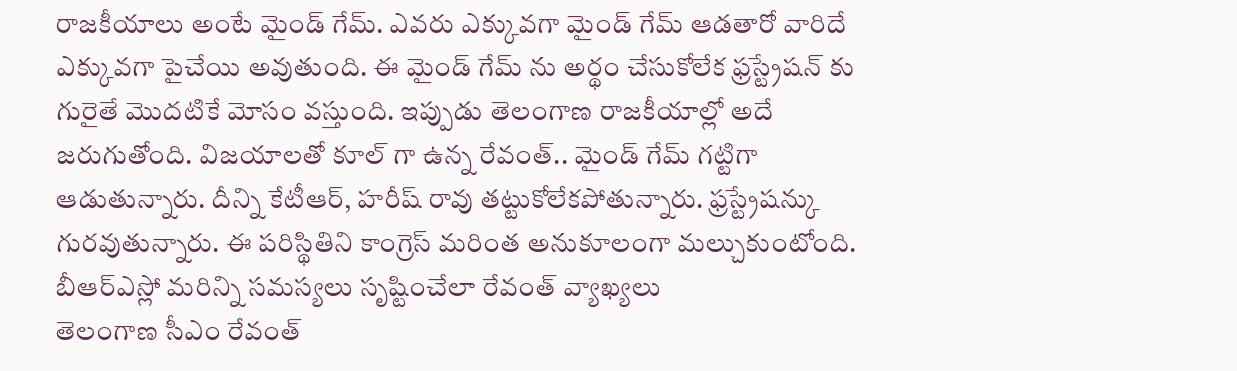రాజకీయాలు అంటే మైండ్ గేమ్. ఎవరు ఎక్కువగా మైండ్ గేమ్ ఆడతారో వారిదే ఎక్కువగా పైచేయి అవుతుంది. ఈ మైండ్ గేమ్ ను అర్థం చేసుకోలేక ఫ్రస్ట్రేషన్ కు గురైతే మొదటికే మోసం వస్తుంది. ఇప్పుడు తెలంగాణ రాజకీయాల్లో అదే జరుగుతోంది. విజయాలతో కూల్ గా ఉన్న రేవంత్.. మైండ్ గేమ్ గట్టిగా ఆడుతున్నారు. దీన్ని కేటీఆర్, హరీష్ రావు తట్టుకోలేకపోతున్నారు. ఫ్రస్ట్రేషన్కు గురవుతున్నారు. ఈ పరిస్థితిని కాంగ్రెస్ మరింత అనుకూలంగా మల్చుకుంటోంది.
బీఆర్ఎస్లో మరిన్ని సమస్యలు సృష్టించేలా రేవంత్ వ్యాఖ్యలు
తెలంగాణ సీఎం రేవంత్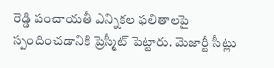రెడ్డి పంచాయతీ ఎన్నికల ఫలితాలపై స్పందించడానికి ప్రెస్మీట్ పెట్టారు. మెజార్టీ సీట్లు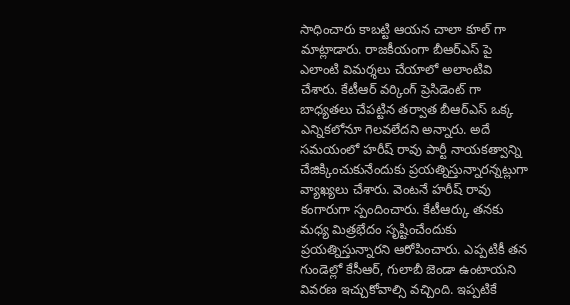సాధించారు కాబట్టి ఆయన చాలా కూల్ గా మాట్లాడారు. రాజకీయంగా బీఆర్ఎస్ పై ఎలాంటి విమర్శలు చేయాలో అలాంటివి చేశారు. కేటీఆర్ వర్కింగ్ ప్రెసిడెంట్ గా బాధ్యతలు చేపట్టిన తర్వాత బీఆర్ఎస్ ఒక్క ఎన్నికలోనూ గెలవలేదని అన్నారు. అదే సమయంలో హరీష్ రావు పార్టీ నాయకత్వాన్ని చేజిక్కించుకునేందుకు ప్రయత్నిస్తున్నారన్నట్లుగా వ్యాఖ్యలు చేశారు. వెంటనే హరీష్ రావు కంగారుగా స్పందించారు. కేటీఆర్కు తనకు మధ్య మిత్రభేదం సృష్టించేందుకు ప్రయత్నిస్తున్నారని ఆరోపించారు. ఎప్పటికీ తన గుండెల్లో కేసీఆర్, గులాబీ జెండా ఉంటాయని వివరణ ఇచ్చుకోవాల్సి వచ్చింది. ఇప్పటికే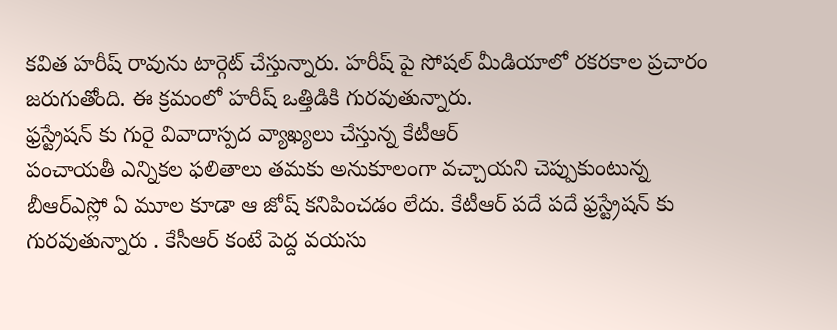కవిత హరీష్ రావును టార్గెట్ చేస్తున్నారు. హరీష్ పై సోషల్ మీడియాలో రకరకాల ప్రచారం జరుగుతోంది. ఈ క్రమంలో హరీష్ ఒత్తిడికి గురవుతున్నారు.
ఫ్రస్ట్రేషన్ కు గురై వివాదాస్పద వ్యాఖ్యలు చేస్తున్న కేటీఆర్
పంచాయతీ ఎన్నికల ఫలితాలు తమకు అనుకూలంగా వచ్చాయని చెప్పుకుంటున్న బీఆర్ఎస్లో ఏ మూల కూడా ఆ జోష్ కనిపించడం లేదు. కేటీఆర్ పదే పదే ఫ్రస్ట్రేషన్ కు గురవుతున్నారు . కేసీఆర్ కంటే పెద్ద వయసు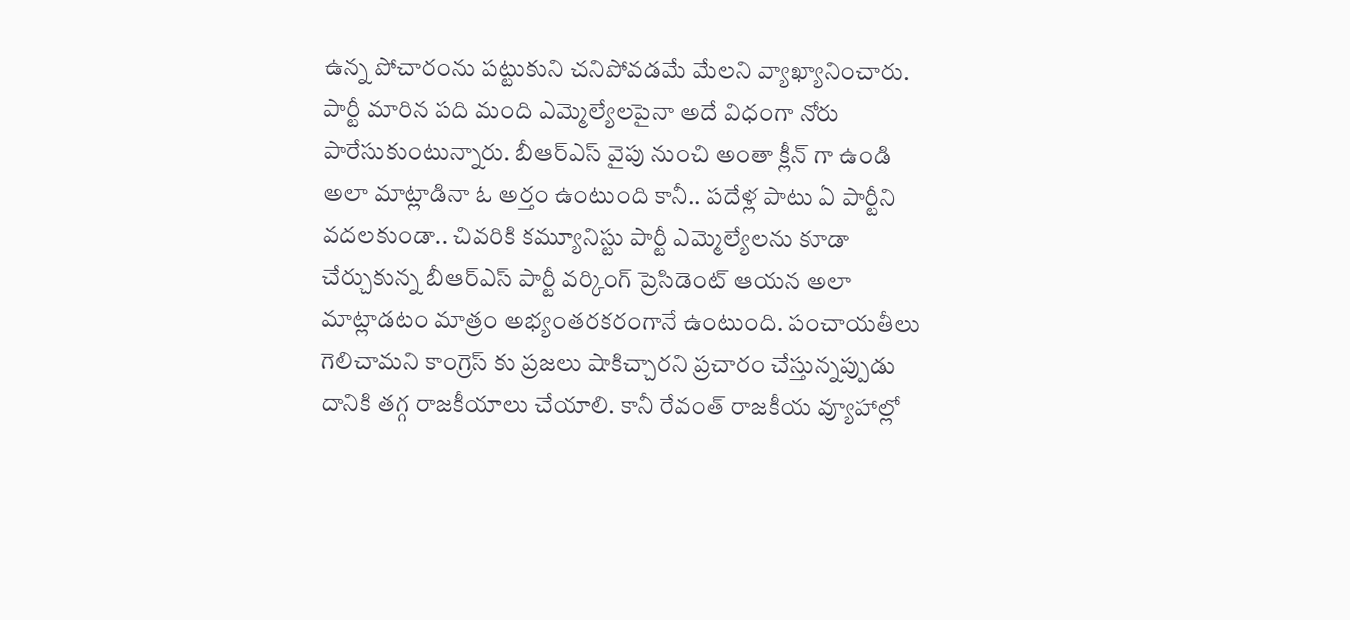ఉన్న పోచారంను పట్టుకుని చనిపోవడమే మేలని వ్యాఖ్యానించారు. పార్టీ మారిన పది మంది ఎమ్మెల్యేలపైనా అదే విధంగా నోరు పారేసుకుంటున్నారు. బీఆర్ఎస్ వైపు నుంచి అంతా క్లీన్ గా ఉండి అలా మాట్లాడినా ఓ అర్తం ఉంటుంది కానీ.. పదేళ్ల పాటు ఏ పార్టీని వదలకుండా.. చివరికి కమ్యూనిస్టు పార్టీ ఎమ్మెల్యేలను కూడా చేర్చుకున్న బీఆర్ఎస్ పార్టీ వర్కింగ్ ప్రెసిడెంట్ ఆయన అలా మాట్లాడటం మాత్రం అభ్యంతరకరంగానే ఉంటుంది. పంచాయతీలు గెలిచామని కాంగ్రెస్ కు ప్రజలు షాకిచ్చారని ప్రచారం చేస్తున్నప్పుడు దానికి తగ్గ రాజకీయాలు చేయాలి. కానీ రేవంత్ రాజకీయ వ్యూహాల్లో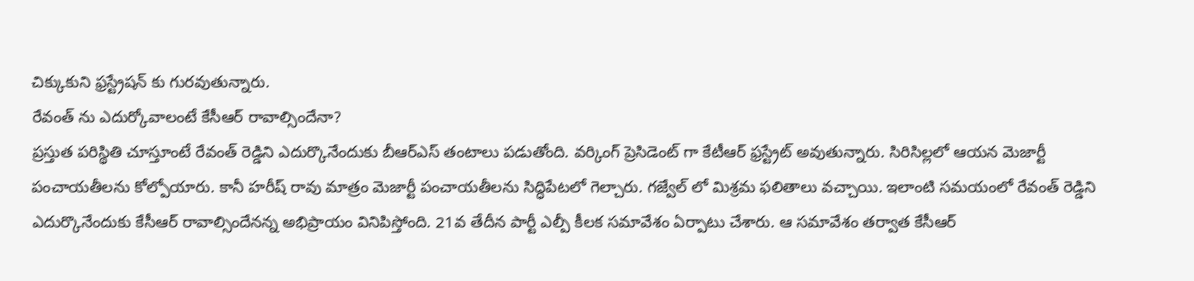చిక్కుకుని ఫ్రస్ట్రేషన్ కు గురవుతున్నారు.
రేవంత్ ను ఎదుర్కోవాలంటే కేసీఆర్ రావాల్సిందేనా?
ప్రస్తుత పరిస్థితి చూస్తూంటే రేవంత్ రెడ్డిని ఎదుర్కొనేందుకు బీఆర్ఎస్ తంటాలు పడుతోంది. వర్కింగ్ ప్రెసిడెంట్ గా కేటీఆర్ ఫ్రస్ట్రేట్ అవుతున్నారు. సిరిసిల్లలో ఆయన మెజార్టీ పంచాయతీలను కోల్పోయారు. కానీ హరీష్ రావు మాత్రం మెజార్టీ పంచాయతీలను సిద్ధిపేటలో గెల్చారు. గజ్వేల్ లో మిశ్రమ ఫలితాలు వచ్చాయి. ఇలాంటి సమయంలో రేవంత్ రెడ్డిని ఎదుర్కొనేందుకు కేసీఆర్ రావాల్సిందేనన్న అభిప్రాయం వినిపిస్తోంది. 21వ తేదీన పార్టీ ఎల్పీ కీలక సమావేశం ఏర్పాటు చేశారు. ఆ సమావేశం తర్వాత కేసీఆర్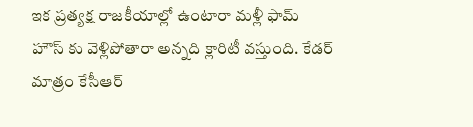ఇక ప్రత్యక్ష రాజకీయాల్లో ఉంటారా మళ్లీ ఫామ్ హౌస్ కు వెళ్లిపోతారా అన్నది క్లారిటీ వస్తుంది. కేడర్ మాత్రం కేసీఆర్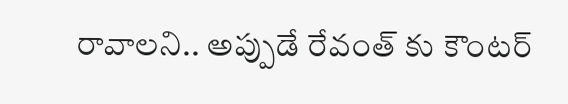రావాలని.. అప్పుడే రేవంత్ కు కౌంటర్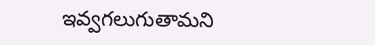ఇవ్వగలుగుతామని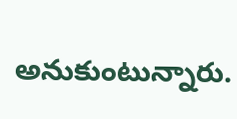అనుకుంటున్నారు.